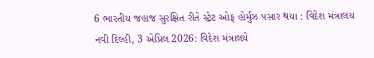6 ભારતીય જહાજ સુરક્ષિત રીતે સ્ટ્રેટ ઓફ હોર્મુઝ પસાર થયા : વિદેશ મંત્રાલય
નવી દિલ્હી, 3 એપ્રિલ 2026: વિદેશ મંત્રાલયે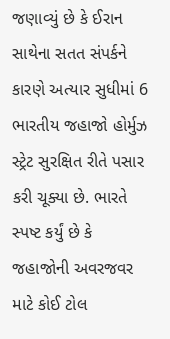જણાવ્યું છે કે ઈરાન સાથેના સતત સંપર્કને કારણે અત્યાર સુધીમાં 6 ભારતીય જહાજો હોર્મુઝ સ્ટ્રેટ સુરક્ષિત રીતે પસાર કરી ચૂક્યા છે. ભારતે સ્પષ્ટ કર્યું છે કે જહાજોની અવરજવર માટે કોઈ ટોલ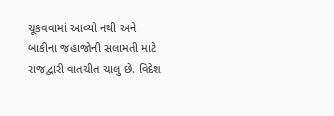ચૂકવવામાં આવ્યો નથી અને બાકીના જહાજોની સલામતી માટે રાજદ્વારી વાતચીત ચાલુ છે. વિદેશ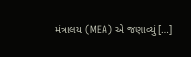મંત્રાલય (MEA) એ જણાવ્યું […]